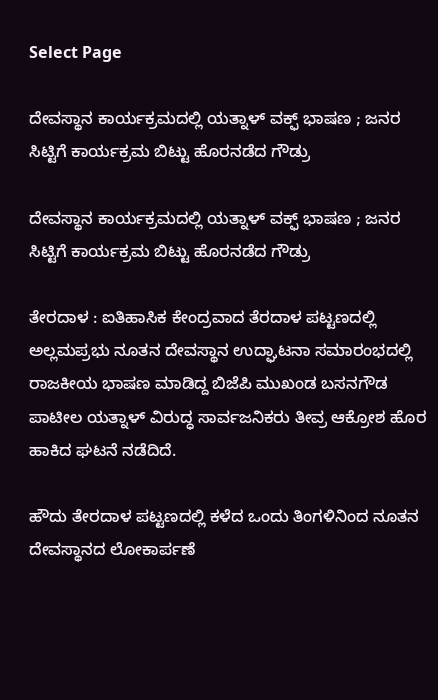Select Page

ದೇವಸ್ಥಾನ ಕಾರ್ಯಕ್ರಮದಲ್ಲಿ ಯತ್ನಾಳ್ ವಕ್ಫ್ ಭಾಷಣ ; ಜನರ ಸಿಟ್ಟಿಗೆ ಕಾರ್ಯಕ್ರಮ ಬಿಟ್ಟು ಹೊರನಡೆದ ಗೌಡ್ರು

ದೇವಸ್ಥಾನ ಕಾರ್ಯಕ್ರಮದಲ್ಲಿ ಯತ್ನಾಳ್ ವಕ್ಫ್ ಭಾಷಣ ; ಜನರ ಸಿಟ್ಟಿಗೆ ಕಾರ್ಯಕ್ರಮ ಬಿಟ್ಟು ಹೊರನಡೆದ ಗೌಡ್ರು

ತೇರದಾಳ : ಐತಿಹಾಸಿಕ ಕೇಂದ್ರವಾದ ತೆರದಾಳ ಪಟ್ಟಣದಲ್ಲಿ ಅಲ್ಲಮಪ್ರಭು ನೂತನ ದೇವಸ್ಥಾನ ಉದ್ಘಾಟನಾ ಸಮಾರಂಭದಲ್ಲಿ ರಾಜಕೀಯ ಭಾಷಣ ಮಾಡಿದ್ದ ಬಿಜೆಪಿ ಮುಖಂಡ ಬಸನಗೌಡ ಪಾಟೀಲ ಯತ್ನಾಳ್ ವಿರುದ್ಧ ಸಾರ್ವಜನಿಕರು ತೀವ್ರ ಆಕ್ರೋಶ ಹೊರ ಹಾಕಿದ ಘಟನೆ ನಡೆದಿದೆ.

ಹೌದು ತೇರದಾಳ ಪಟ್ಟಣದಲ್ಲಿ ಕಳೆದ ಒಂದು ತಿಂಗಳಿನಿಂದ ನೂತನ ದೇವಸ್ಥಾನದ ಲೋಕಾರ್ಪಣೆ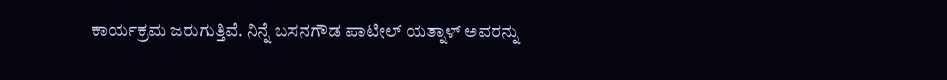ಕಾರ್ಯಕ್ರಮ ಜರುಗುತ್ತಿವೆ. ನಿನ್ನೆ ಬಸನಗೌಡ ಪಾಟೀಲ್ ಯತ್ನಾಳ್ ಅವರನ್ನು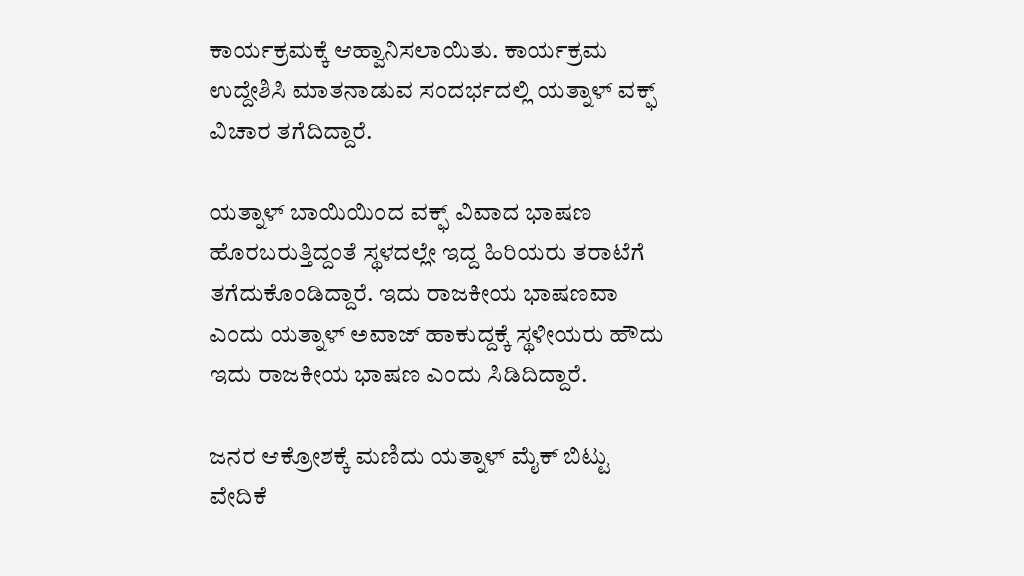ಕಾರ್ಯಕ್ರಮಕ್ಕೆ ಆಹ್ವಾನಿಸಲಾಯಿತು. ಕಾರ್ಯಕ್ರಮ ಉದ್ದೇಶಿಸಿ ಮಾತನಾಡುವ ಸಂದರ್ಭದಲ್ಲಿ ಯತ್ನಾಳ್ ವಕ್ಫ್ ವಿಚಾರ ತಗೆದಿದ್ದಾರೆ.

ಯತ್ನಾಳ್ ಬಾಯಿಯಿಂದ ವಕ್ಫ್ ವಿವಾದ ಭಾಷಣ ಹೊರಬರುತ್ತಿದ್ದಂತೆ ಸ್ಥಳದಲ್ಲೇ ಇದ್ದ ಹಿರಿಯರು ತರಾಟೆಗೆ ತಗೆದುಕೊಂಡಿದ್ದಾರೆ. ಇದು ರಾಜಕೀಯ ಭಾಷಣವಾ ಎಂದು ಯತ್ನಾಳ್ ಅವಾಜ್ ಹಾಕುದ್ದಕ್ಕೆ ಸ್ಥಳೀಯರು ಹೌದು ಇದು ರಾಜಕೀಯ ಭಾಷಣ ಎಂದು ಸಿಡಿದಿದ್ದಾರೆ.

ಜನರ ಆಕ್ರೋಶಕ್ಕೆ ಮಣಿದು ಯತ್ನಾಳ್ ಮೈಕ್ ಬಿಟ್ಟು ವೇದಿಕೆ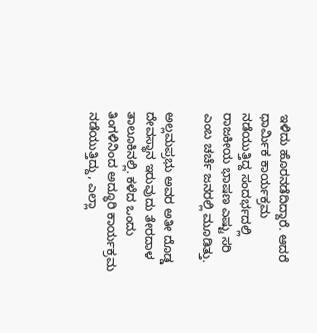ಇಳಿದು ಹೊರನಡೆದಿದ್ದಾರೆ. ಆದರೆ ಧಾರ್ಮಿಕ‌ ಕಾರ್ಯಕ್ರಮ ನಡೆಯುತ್ತಿದ್ದ ಸಂದರ್ಭದಲ್ಲಿ ರಾಜಕೀಯ ಭಾಷಣ ಎಷ್ಟು ಸರಿ ಎಂಬ ಚರ್ಚೆ ಜನರಲ್ಲಿ ಮೂಡಿತ್ತು.

ಅಲ್ಲಮಪ್ರಭು ಅವರ ಅತೀ ದೊಡ್ಡ ದೇವಸ್ಥಾನ ಇರುವುದು ತೇರದಾಳ‌ ತಾಲೂಕಿನಲ್ಲಿ. ಕಳೆದ ಒಂದು ತಿಂಗಳಿನಿಂದ ಅದ್ಧೂರಿ ಕಾರ್ಯಕ್ರಮ ನಡೆಯುತ್ತಿದ್ದು, ಎಲ್ಲಾ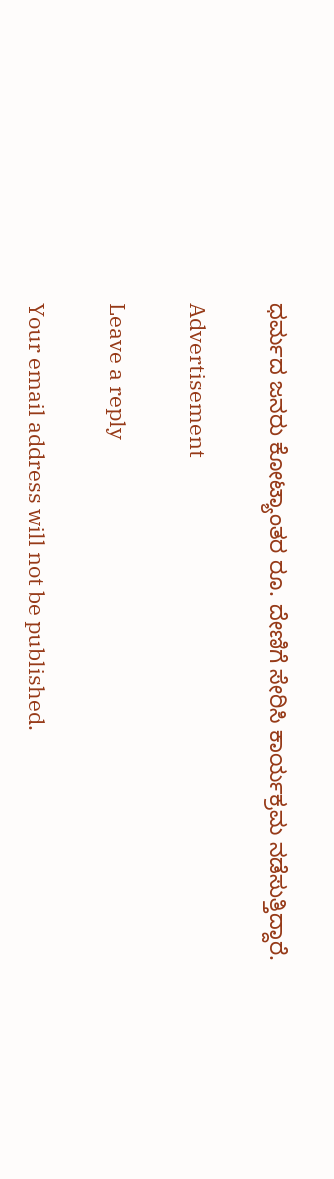ಧರ್ಮದ ಜನರು ಕೋಟ್ಯಾಂತರ ರೂ. ದೇಣಿಗೆ ಸೇರಿಸಿ ಕಾರ್ಯಕ್ರಮ ನಡೆಸುತ್ತಿದ್ದಾರೆ.

Advertisement

Leave a reply

Your email address will not be published.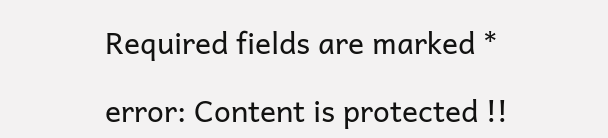Required fields are marked *

error: Content is protected !!